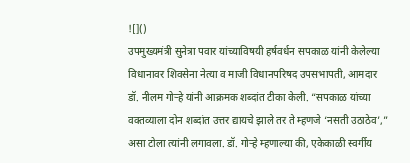![]()
उपमुख्यमंत्री सुनेत्रा पवार यांच्याविषयी हर्षवर्धन सपकाळ यांनी केलेल्या विधानावर शिवसेना नेत्या व माजी विधानपरिषद उपसभापती, आमदार डॉ. नीलम गोऱ्हे यांनी आक्रमक शब्दांत टीका केली. “सपकाळ यांच्या वक्तव्याला दोन शब्दांत उत्तर द्यायचे झाले तर ते म्हणजे ‘नसती उठाठेव’,” असा टोला त्यांनी लगावला. डॉ. गोऱ्हे म्हणाल्या की, एकेकाळी स्वर्गीय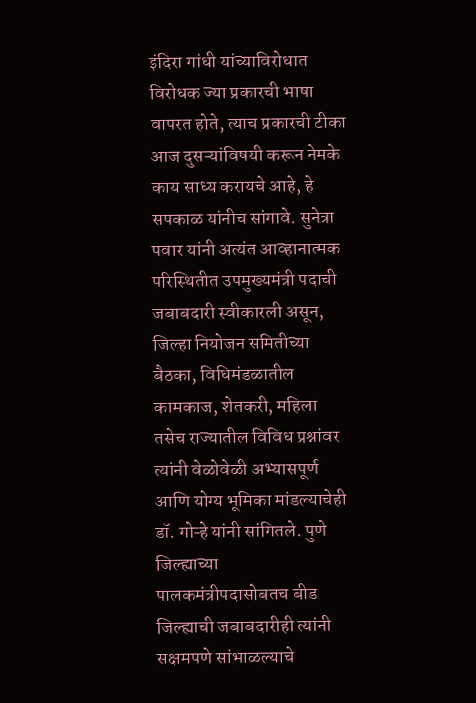इंदिरा गांधी यांच्याविरोधात विरोधक ज्या प्रकारची भाषा वापरत होते, त्याच प्रकारची टीका आज दुसऱ्यांविषयी करून नेमके काय साध्य करायचे आहे, हे सपकाळ यांनीच सांगावे. सुनेत्रा पवार यांनी अत्यंत आव्हानात्मक परिस्थितीत उपमुख्यमंत्री पदाची जबाबदारी स्वीकारली असून, जिल्हा नियोजन समितीच्या बैठका, विधिमंडळातील कामकाज, शेतकरी, महिला तसेच राज्यातील विविध प्रश्नांवर त्यांनी वेळोवेळी अभ्यासपूर्ण आणि योग्य भूमिका मांडल्याचेही डॉ. गोऱ्हे यांनी सांगितले. पुणे जिल्ह्याच्या पालकमंत्रीपदासोबतच बीड जिल्ह्याची जबाबदारीही त्यांनी सक्षमपणे सांभाळल्याचे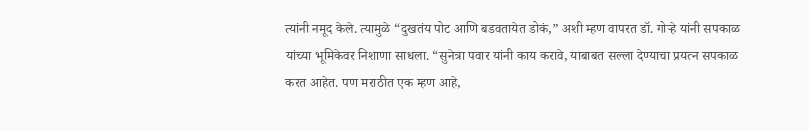त्यांनी नमूद केले. त्यामुळे “दुखतंय पोट आणि बडवतायेत डोकं,” अशी म्हण वापरत डॉ. गोऱ्हे यांनी सपकाळ यांच्या भूमिकेवर निशाणा साधला. “सुनेत्रा पवार यांनी काय करावे, याबाबत सल्ला देण्याचा प्रयत्न सपकाळ करत आहेत. पण मराठीत एक म्हण आहे,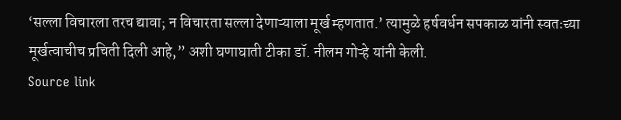‘सल्ला विचारला तरच द्यावा; न विचारता सल्ला देणाऱ्याला मूर्ख म्हणतात.’ त्यामुळे हर्षवर्धन सपकाळ यांनी स्वतःच्या मूर्खत्वाचीच प्रचिती दिली आहे,” अशी घणाघाती टीका डॉ. नीलम गोऱ्हे यांनी केली.
Source link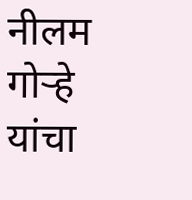नीलम गोऱ्हे यांचा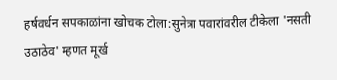हर्षवर्धन सपकाळांना खोचक टोला:सुनेत्रा पवारांवरील टीकेला 'नसती उठाठेव' म्हणत मूर्ख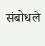संबोधले